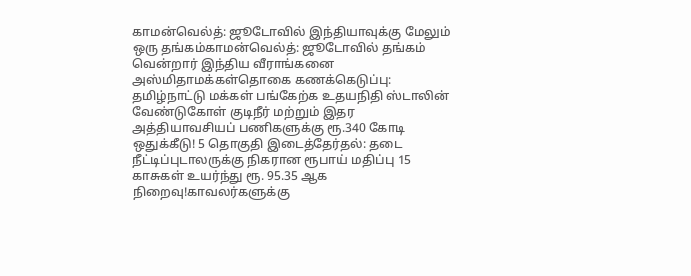காமன்வெல்த்: ஜூடோவில் இந்தியாவுக்கு மேலும் ஒரு தங்கம்காமன்வெல்த்: ஜூடோவில் தங்கம் வென்றார் இந்திய வீராங்கனை அஸ்மிதாமக்கள்தொகை கணக்கெடுப்பு: தமிழ்நாட்டு மக்கள் பங்கேற்க உதயநிதி ஸ்டாலின் வேண்டுகோள் குடிநீர் மற்றும் இதர அத்தியாவசியப் பணிகளுக்கு ரூ.340 கோடி ஒதுக்கீடு! 5 தொகுதி இடைத்தேர்தல்: தடை நீட்டிப்புடாலருக்கு நிகரான ரூபாய் மதிப்பு 15 காசுகள் உயர்ந்து ரூ. 95.35 ஆக நிறைவு!காவலர்களுக்கு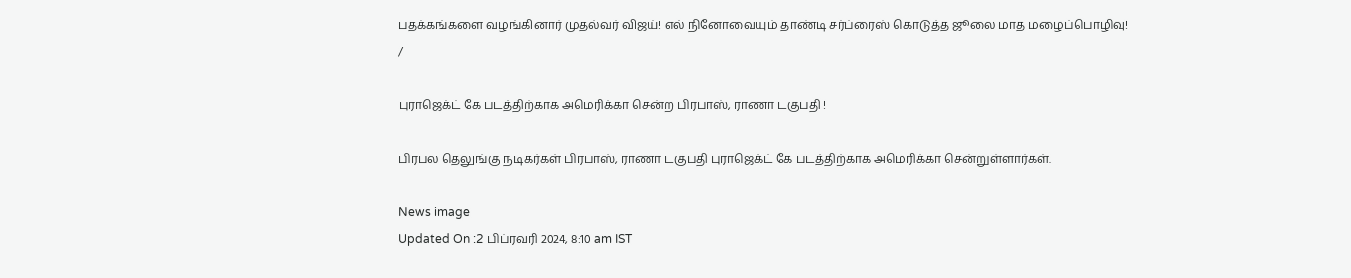பதக்கங்களை வழங்கினார் முதல்வர் விஜய்! எல் நினோவையும் தாண்டி சர்ப்ரைஸ் கொடுத்த ஜூலை மாத மழைப்பொழிவு!
/

புராஜெக்ட் கே படத்திற்காக அமெரிக்கா சென்ற பிரபாஸ், ராணா டகுபதி !

பிரபல தெலுங்கு நடிகர்கள் பிரபாஸ், ராணா டகுபதி புராஜெக்ட் கே படத்திற்காக அமெரிக்கா சென்றுள்ளார்கள்.

News image
Updated On :2 பிப்ரவரி 2024, 8:10 am IST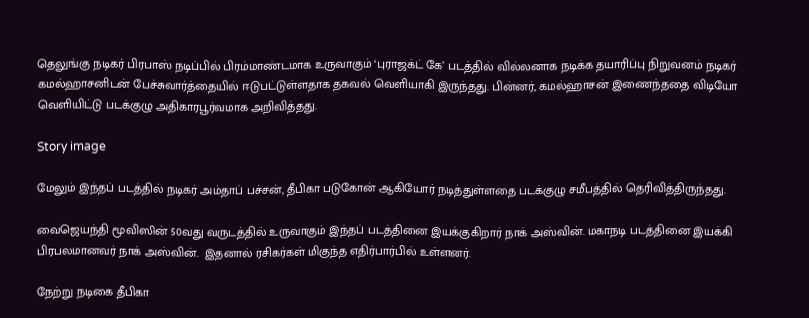தெலுங்கு நடிகர் பிரபாஸ் நடிப்பில் பிரம்மாண்டமாக உருவாகும் ‘புராஜக்ட் கே’ படத்தில் வில்லனாக நடிக்க தயாரிப்பு நிறுவனம் நடிகர் கமல்ஹாசனிடன் பேச்சுவார்த்தையில் ஈடுபட்டுள்ளதாக தகவல் வெளியாகி இருந்தது. பின்னர், கமல்ஹாசன் இணைந்ததை விடியோ வெளியிட்டு படக்குழு அதிகாரபூர்வமாக அறிவித்தது.

Story image

மேலும் இந்தப் படத்தில் நடிகர் அம்தாப் பச்சன், தீபிகா படுகோன் ஆகியோர் நடித்துள்ளதை படக்குழு சமீபத்தில் தெரிவித்திருந்தது.

வைஜெயந்தி மூவிஸின் 50வது வருடத்தில் உருவாகும் இந்தப் படத்தினை இயக்குகிறார் நாக் அஸ்வின். மகாநடி படத்தினை இயக்கி பிரபலமானவர் நாக் அஸ்வின்.  இதனால் ரசிகர்கள் மிகுந்த எதிர்பார்பில் உள்ளனர்.

நேற்று நடிகை தீபிகா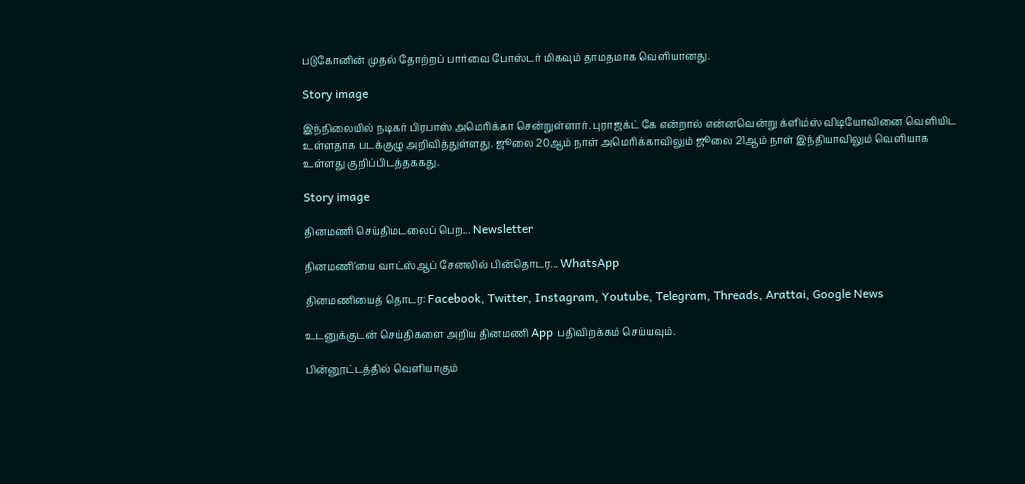படுகோனின் முதல் தோற்றப் பார்வை போஸ்டர் மிகவும் தாமதமாக வெளியானது.

Story image

இந்நிலையில் நடிகர் பிரபாஸ் அமெரிக்கா சென்றுள்ளார். புராஜக்ட் கே என்றால் என்னவென்று க்ளிம்ஸ் விடியோவினை வெளியிட உள்ளதாக படக்குழு அறிவித்துள்ளது. ஜூலை 20ஆம் நாள் அமெரிக்காவிலும் ஜூலை 21ஆம் நாள் இந்தியாவிலும் வெளியாக உள்ளது குறிப்பிடத்தககது.

Story image

தினமணி செய்திமடலைப் பெற... Newsletter

தினமணி'யை வாட்ஸ்ஆப் சேனலில் பின்தொடர... WhatsApp

தினமணியைத் தொடர: Facebook, Twitter, Instagram, Youtube, Telegram, Threads, Arattai, Google News

உடனுக்குடன் செய்திகளை அறிய தினமணி App பதிவிறக்கம் செய்யவும்.

பின்னூட்டத்தில் வெளியாகும்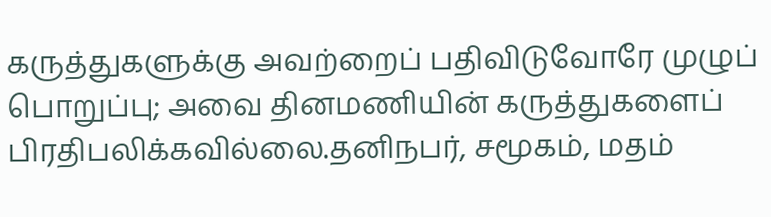கருத்துகளுக்கு அவற்றைப் பதிவிடுவோரே முழுப் பொறுப்பு; அவை தினமணியின் கருத்துகளைப் பிரதிபலிக்கவில்லை.தனிநபர், சமூகம், மதம்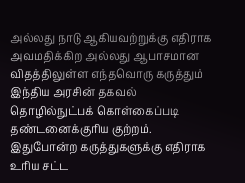அல்லது நாடு ஆகியவற்றுக்கு எதிராக அவமதிக்கிற அல்லது ஆபாசமான விதத்திலுள்ள எந்தவொரு கருத்தும் இந்திய அரசின் தகவல் தொழில்நுட்பக் கொள்கைப்படி தண்டனைக்குரிய குற்றம். இதுபோன்ற கருத்துகளுக்கு எதிராக உரிய சட்ட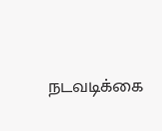நடவடிக்கை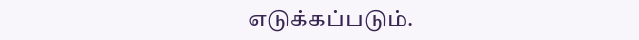எடுக்கப்படும்.